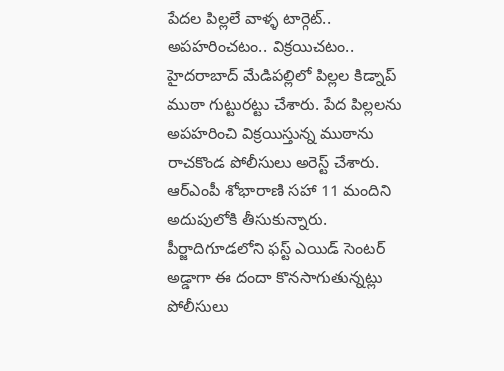పేదల పిల్లలే వాళ్ళ టార్గెట్.. అపహరించటం.. విక్రయిచటం..
హైదరాబాద్ మేడిపల్లిలో పిల్లల కిడ్నాప్ ముఠా గుట్టురట్టు చేశారు. పేద పిల్లలను అపహరించి విక్రయిస్తున్న ముఠాను రాచకొండ పోలీసులు అరెస్ట్ చేశారు. ఆర్ఎంపీ శోభారాణి సహా 11 మందిని అదుపులోకి తీసుకున్నారు. పీర్జాదిగూడలోని ఫస్ట్ ఎయిడ్ సెంటర్ అడ్డాగా ఈ దందా కొనసాగుతున్నట్లు పోలీసులు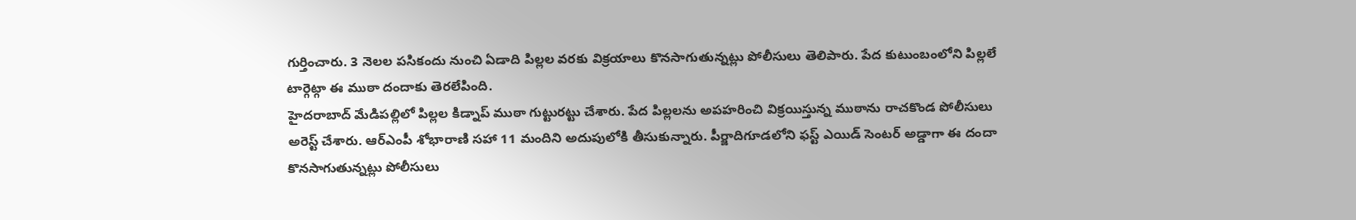గుర్తించారు. 3 నెలల పసికందు నుంచి ఏడాది పిల్లల వరకు విక్రయాలు కొనసాగుతున్నట్లు పోలీసులు తెలిపారు. పేద కుటుంబంలోని పిల్లలే టార్గెట్గా ఈ ముఠా దందాకు తెరలేపింది.
హైదరాబాద్ మేడిపల్లిలో పిల్లల కిడ్నాప్ ముఠా గుట్టురట్టు చేశారు. పేద పిల్లలను అపహరించి విక్రయిస్తున్న ముఠాను రాచకొండ పోలీసులు అరెస్ట్ చేశారు. ఆర్ఎంపీ శోభారాణి సహా 11 మందిని అదుపులోకి తీసుకున్నారు. పీర్జాదిగూడలోని ఫస్ట్ ఎయిడ్ సెంటర్ అడ్డాగా ఈ దందా కొనసాగుతున్నట్లు పోలీసులు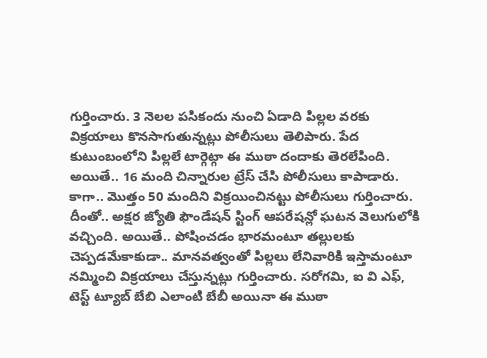గుర్తించారు. 3 నెలల పసికందు నుంచి ఏడాది పిల్లల వరకు విక్రయాలు కొనసాగుతున్నట్లు పోలీసులు తెలిపారు. పేద కుటుంబంలోని పిల్లలే టార్గెట్గా ఈ ముఠా దందాకు తెరలేపింది. అయితే.. 16 మంది చిన్నారుల ట్రేస్ చేసి పోలీసులు కాపాడారు. కాగా.. మొత్తం 50 మందిని విక్రయించినట్టు పోలీసులు గుర్తించారు. దీంతో.. అక్షర జ్యోతి ఫౌండేషన్ స్టింగ్ ఆపరేషన్లో ఘటన వెలుగులోకి వచ్చింది. అయితే.. పోషించడం భారమంటూ తల్లులకు చెప్పడమేకాకుడా.. మానవత్వంతో పిల్లలు లేనివారికి ఇస్తామంటూ నమ్మించి విక్రయాలు చేస్తున్నట్లు గుర్తించారు. సరోగమి, ఐ వి ఎఫ్, టెస్ట్ ట్యూబ్ బేబి ఎలాంటి బేబీ అయినా ఈ ముఠా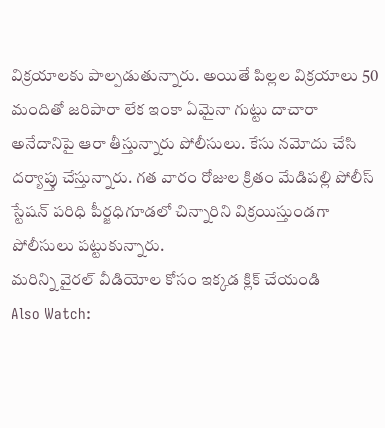విక్రయాలకు పాల్పడుతున్నారు. అయితే పిల్లల విక్రయాలు 50 మందితో జరిపారా లేక ఇంకా ఏమైనా గుట్టు దాచారా అనేదానిపై ఆరా తీస్తున్నారు పోలీసులు. కేసు నమోదు చేసి దర్యాప్తు చేస్తున్నారు. గత వారం రోజుల క్రితం మేడిపల్లి పోలీస్ స్టేషన్ పరిధి పీర్జధిగూడలో చిన్నారిని విక్రయిస్తుండగా పోలీసులు పట్టుకున్నారు.
మరిన్ని వైరల్ వీడియోల కోసం ఇక్కడ క్లిక్ చేయండి
Also Watch: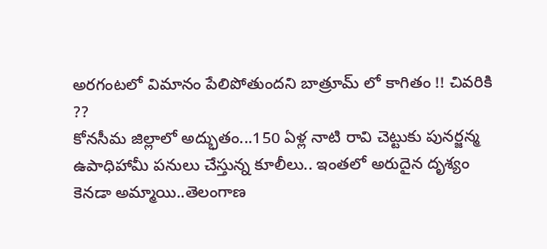అరగంటలో విమానం పేలిపోతుందని బాత్రూమ్ లో కాగితం !! చివరికి ??
కోనసీమ జిల్లాలో అద్భుతం...150 ఏళ్ల నాటి రావి చెట్టుకు పునర్జన్మ
ఉపాధిహామీ పనులు చేస్తున్న కూలీలు.. ఇంతలో అరుదైన దృశ్యం
కెనడా అమ్మాయి..తెలంగాణ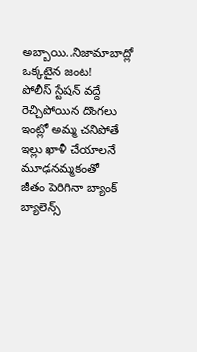అబ్బాయి..నిజామాబాద్లో ఒక్కటైన జంట!
పోలీస్ స్టేషన్ వద్దే రెచ్చిపోయిన దొంగలు
ఇంట్లో అమ్మ చనిపోతే ఇల్లు ఖాళీ చేయాలనే మూఢనమ్మకంతో
జీతం పెరిగినా బ్యాంక్ బ్యాలెన్స్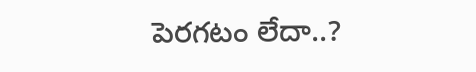పెరగటం లేదా..?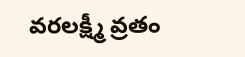వరలక్ష్మీ వ్రతం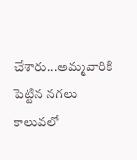చేశారు...అమ్మవారికి పెట్టిన నగలు కాలువలో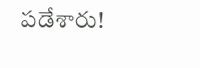పడేశారు!